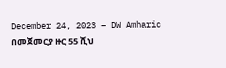December 24, 2023 – DW Amharic
በመጀመርያ ዙር 55 ሺህ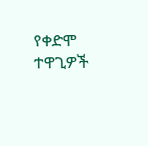የቀድሞ ተዋጊዎች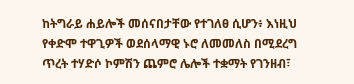ከትግራይ ሐይሎች መሰናበታቸው የተገለፀ ሲሆን፥ እነዚህ የቀድሞ ተዋጊዎች ወደሰላማዊ ኑሮ ለመመለስ በሚደረግ ጥረት ተሃድሶ ኮምሽን ጨምሮ ሌሎች ተቋማት የገንዘብ፣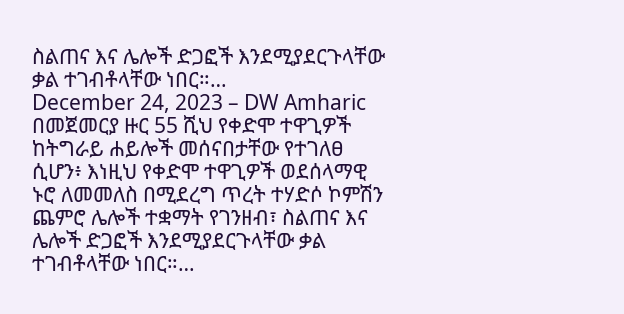ስልጠና እና ሌሎች ድጋፎች እንደሚያደርጉላቸው ቃል ተገብቶላቸው ነበር።…
December 24, 2023 – DW Amharic
በመጀመርያ ዙር 55 ሺህ የቀድሞ ተዋጊዎች ከትግራይ ሐይሎች መሰናበታቸው የተገለፀ ሲሆን፥ እነዚህ የቀድሞ ተዋጊዎች ወደሰላማዊ ኑሮ ለመመለስ በሚደረግ ጥረት ተሃድሶ ኮምሽን ጨምሮ ሌሎች ተቋማት የገንዘብ፣ ስልጠና እና ሌሎች ድጋፎች እንደሚያደርጉላቸው ቃል ተገብቶላቸው ነበር።…